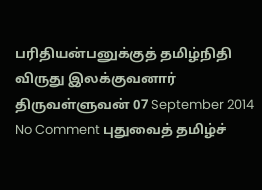பரிதியன்பனுக்குத் தமிழ்நிதி விருது இலக்குவனார் திருவள்ளுவன் 07 September 2014 No Comment புதுவைத் தமிழ்ச்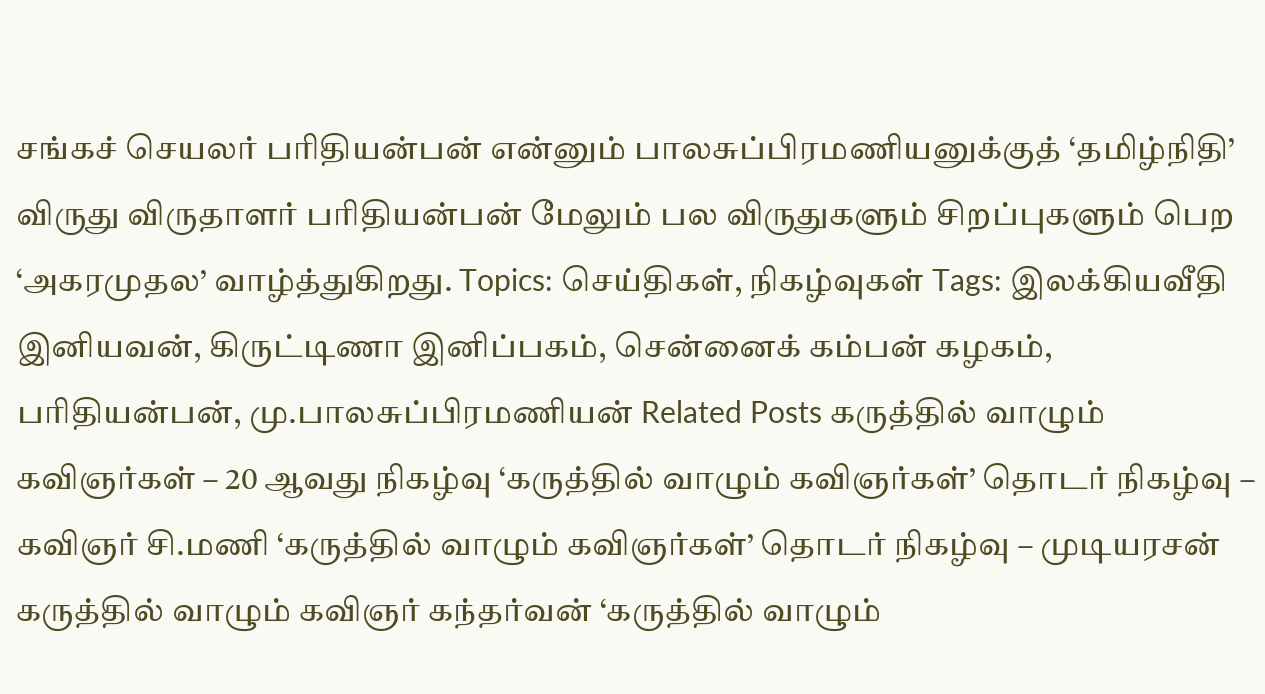சங்கச் செயலர் பரிதியன்பன் என்னும் பாலசுப்பிரமணியனுக்குத் ‘தமிழ்நிதி’ விருது விருதாளர் பரிதியன்பன் மேலும் பல விருதுகளும் சிறப்புகளும் பெற ‘அகரமுதல’ வாழ்த்துகிறது. Topics: செய்திகள், நிகழ்வுகள் Tags: இலக்கியவீதி இனியவன், கிருட்டிணா இனிப்பகம், சென்னைக் கம்பன் கழகம், பரிதியன்பன், மு.பாலசுப்பிரமணியன் Related Posts கருத்தில் வாழும் கவிஞர்கள் – 20 ஆவது நிகழ்வு ‘கருத்தில் வாழும் கவிஞர்கள்’ தொடர் நிகழ்வு – கவிஞர் சி.மணி ‘கருத்தில் வாழும் கவிஞர்கள்’ தொடர் நிகழ்வு – முடியரசன் கருத்தில் வாழும் கவிஞர் கந்தர்வன் ‘கருத்தில் வாழும்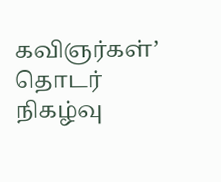கவிஞர்கள்’ தொடர் நிகழ்வு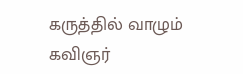கருத்தில் வாழும் கவிஞர்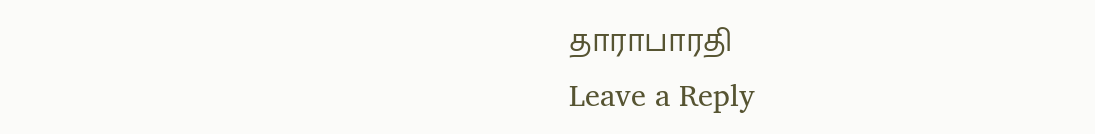தாராபாரதி
Leave a Reply